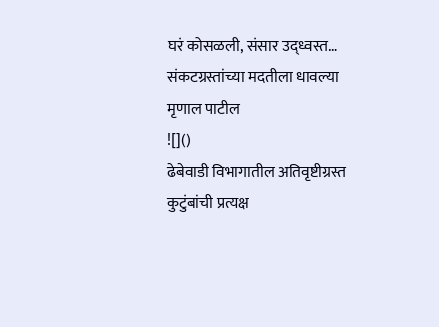घरं कोसळली, संसार उद्ध्वस्त… संकटग्रस्तांच्या मदतीला धावल्या मृणाल पाटील
![]()
ढेबेवाडी विभागातील अतिवृष्टीग्रस्त कुटुंबांची प्रत्यक्ष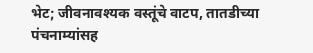भेट; जीवनावश्यक वस्तूंचे वाटप, तातडीच्या पंचनाम्यांसह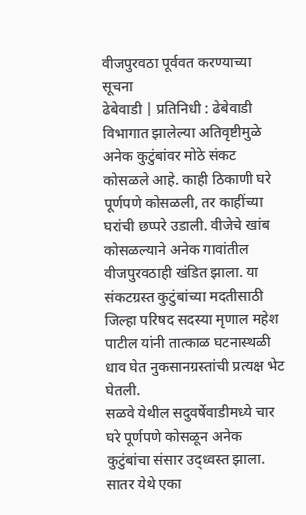वीजपुरवठा पूर्ववत करण्याच्या सूचना
ढेबेवाडी | प्रतिनिधी : ढेबेवाडी विभागात झालेल्या अतिवृष्टीमुळे अनेक कुटुंबांवर मोठे संकट कोसळले आहे. काही ठिकाणी घरे पूर्णपणे कोसळली, तर काहींच्या घरांची छप्परे उडाली. वीजेचे खांब कोसळल्याने अनेक गावांतील वीजपुरवठाही खंडित झाला. या संकटग्रस्त कुटुंबांच्या मदतीसाठी जिल्हा परिषद सदस्या मृणाल महेश पाटील यांनी तात्काळ घटनास्थळी धाव घेत नुकसानग्रस्तांची प्रत्यक्ष भेट घेतली.
सळवे येथील सदुवर्षेवाडीमध्ये चार घरे पूर्णपणे कोसळून अनेक कुटुंबांचा संसार उद्ध्वस्त झाला. सातर येथे एका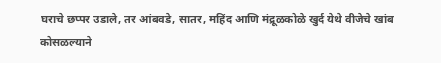घराचे छप्पर उडाले, तर आंबवडे, सातर, महिंद आणि मंद्रूळकोळे खुर्द येथे वीजेचे खांब कोसळल्याने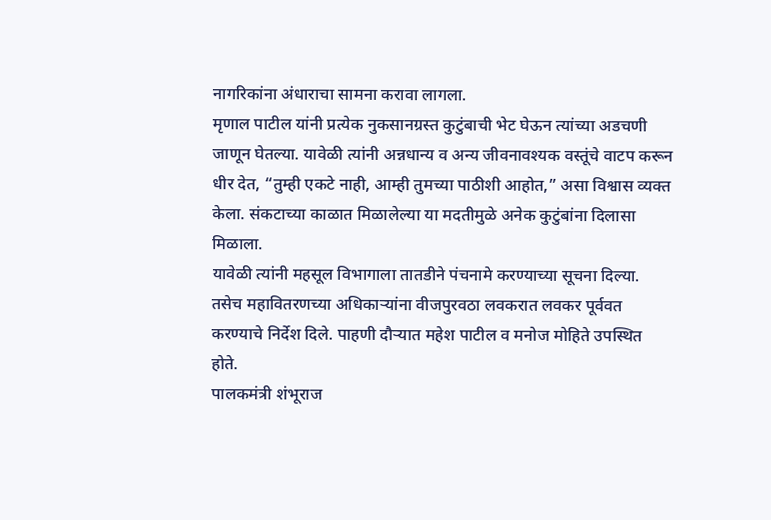नागरिकांना अंधाराचा सामना करावा लागला.
मृणाल पाटील यांनी प्रत्येक नुकसानग्रस्त कुटुंबाची भेट घेऊन त्यांच्या अडचणी जाणून घेतल्या. यावेळी त्यांनी अन्नधान्य व अन्य जीवनावश्यक वस्तूंचे वाटप करून धीर देत, “तुम्ही एकटे नाही, आम्ही तुमच्या पाठीशी आहोत,” असा विश्वास व्यक्त केला. संकटाच्या काळात मिळालेल्या या मदतीमुळे अनेक कुटुंबांना दिलासा मिळाला.
यावेळी त्यांनी महसूल विभागाला तातडीने पंचनामे करण्याच्या सूचना दिल्या. तसेच महावितरणच्या अधिकाऱ्यांना वीजपुरवठा लवकरात लवकर पूर्ववत करण्याचे निर्देश दिले. पाहणी दौऱ्यात महेश पाटील व मनोज मोहिते उपस्थित होते.
पालकमंत्री शंभूराज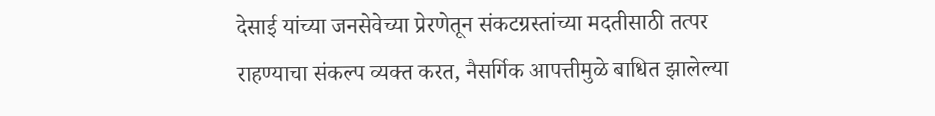देसाई यांच्या जनसेवेच्या प्रेरणेतून संकटग्रस्तांच्या मदतीसाठी तत्पर राहण्याचा संकल्प व्यक्त करत, नैसर्गिक आपत्तीमुळे बाधित झालेल्या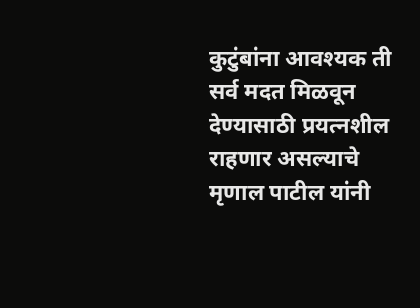कुटुंबांना आवश्यक ती सर्व मदत मिळवून देण्यासाठी प्रयत्नशील राहणार असल्याचे मृणाल पाटील यांनी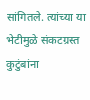सांगितले. त्यांच्या या भेटीमुळे संकटग्रस्त कुटुंबांना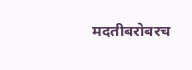मदतीबरोबरच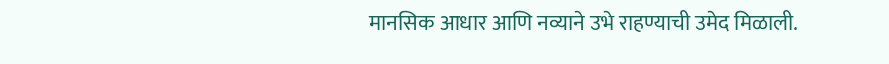मानसिक आधार आणि नव्याने उभे राहण्याची उमेद मिळाली.